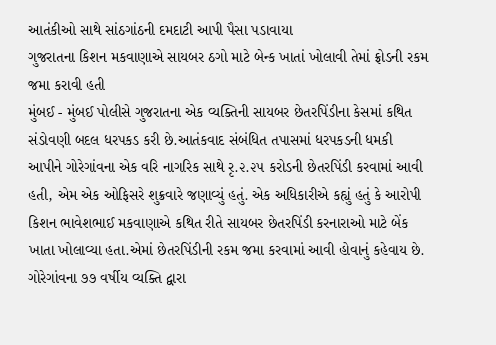આતંકીઓ સાથે સાંઠગાંઠની દમદાટી આપી પૈસા પડાવાયા
ગુજરાતના કિશન મકવાણાએ સાયબર ઠગો માટે બેન્ક ખાતાં ખોલાવી તેમાં ફ્રોડની રકમ જમા કરાવી હતી
મુંબઈ - મુંબઈ પોલીસે ગુજરાતના એક વ્યક્તિની સાયબર છેતરપિંડીના કેસમાં કથિત સંડોવણી બદલ ધરપકડ કરી છે.આતંકવાદ સંબંધિત તપાસમાં ધરપકડની ધમકી આપીને ગોરેગાંવના એક વરિ નાગરિક સાથે રૃ.૨.૨૫ કરોડની છેતરપિંડી કરવામાં આવી હતી, એમ એક ઓફિસરે શુક્રવારે જણાવ્યું હતું. એક અધિકારીએ કહ્યું હતું કે આરોપી કિશન ભાવેશભાઈ મકવાણાએ કથિત રીતે સાયબર છેતરપિંડી કરનારાઓ માટે બેંક ખાતા ખોલાવ્યા હતા.એમાં છેતરપિંડીની રકમ જમા કરવામાં આવી હોવાનું કહેવાય છે.
ગોરેગાંવના ૭૭ વર્ષીય વ્યક્તિ દ્વારા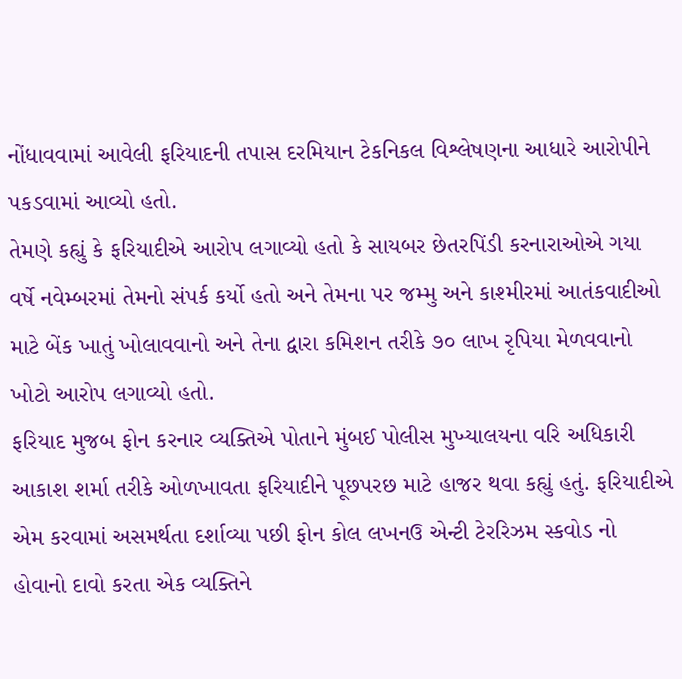નોંધાવવામાં આવેલી ફરિયાદની તપાસ દરમિયાન ટેકનિકલ વિશ્લેષણના આધારે આરોપીને પકડવામાં આવ્યો હતો.
તેમણે કહ્યું કે ફરિયાદીએ આરોપ લગાવ્યો હતો કે સાયબર છેતરપિંડી કરનારાઓએ ગયા વર્ષે નવેમ્બરમાં તેમનો સંપર્ક કર્યો હતો અને તેમના પર જમ્મુ અને કાશ્મીરમાં આતંકવાદીઓ માટે બેંક ખાતું ખોલાવવાનો અને તેના દ્વારા કમિશન તરીકે ૭૦ લાખ રૃપિયા મેળવવાનો ખોટો આરોપ લગાવ્યો હતો.
ફરિયાદ મુજબ ફોન કરનાર વ્યક્તિએ પોતાને મુંબઈ પોલીસ મુખ્યાલયના વરિ અધિકારી આકાશ શર્મા તરીકે ઓળખાવતા ફરિયાદીને પૂછપરછ માટે હાજર થવા કહ્યું હતું. ફરિયાદીએ એમ કરવામાં અસમર્થતા દર્શાવ્યા પછી ફોન કોલ લખનઉ એન્ટી ટેરરિઝમ સ્કવોડ નો હોવાનો દાવો કરતા એક વ્યક્તિને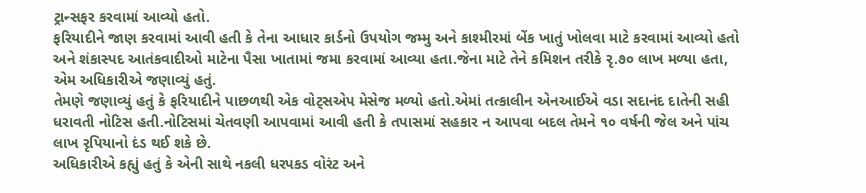ટ્રાન્સફર કરવામાં આવ્યો હતો.
ફરિયાદીને જાણ કરવામાં આવી હતી કે તેના આધાર કાર્ડનો ઉપયોગ જમ્મુ અને કાશ્મીરમાં બેંક ખાતું ખોલવા માટે કરવામાં આવ્યો હતો અને શંકાસ્પદ આતંકવાદીઓ માટેના પૈસા ખાતામાં જમા કરવામાં આવ્યા હતા.જેના માટે તેને કમિશન તરીકે રૃ.૭૦ લાખ મળ્યા હતા, એમ અધિકારીએ જણાવ્યું હતું.
તેમણે જણાવ્યું હતું કે ફરિયાદીને પાછળથી એક વોટ્સએપ મેસેજ મળ્યો હતો.એમાં તત્કાલીન એનઆઈએ વડા સદાનંદ દાતેની સહી ધરાવતી નોટિસ હતી.નોટિસમાં ચેતવણી આપવામાં આવી હતી કે તપાસમાં સહકાર ન આપવા બદલ તેમને ૧૦ વર્ષની જેલ અને પાંચ લાખ રૃપિયાનો દંડ થઈ શકે છે.
અધિકારીએ કહ્યું હતું કે એની સાથે નકલી ધરપકડ વોરંટ અને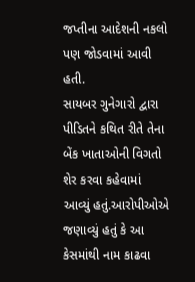જપ્તીના આદેશની નકલો પણ જોડવામાં આવી હતી.
સાયબર ગુનેગારો દ્વારા પીડિતને કથિત રીતે તેના બેંક ખાતાઓની વિગતો શેર કરવા કહેવામાં આવ્યું હતું.આરોપીઓએ જણાવ્યું હતું કે આ કેસમાંથી નામ કાઢવા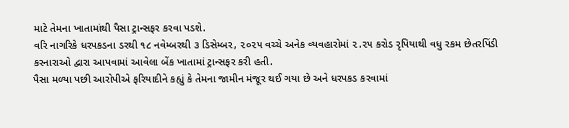માટે તેમના ખાતામાંથી પૈસા ટ્રાન્સફર કરવા પડશે.
વરિ નાગરિકે ધરપકડના ડરથી ૧૮ નવેમ્બરથી ૩ ડિસેમ્બર, ૨૦૨૫ વચ્ચે અનેક વ્યવહારોમાં ૨.૨૫ કરોડ રૃપિયાથી વધુ રકમ છેતરપિંડી કરનારાઓ દ્વારા આપવામાં આવેલા બેંક ખાતામાં ટ્રાન્સફર કરી હતી.
પૈસા મળ્યા પછી આરોપીએ ફરિયાદીને કહ્યું કે તેમના જામીન મંજૂર થઈ ગયા છે અને ધરપકડ કરવામાં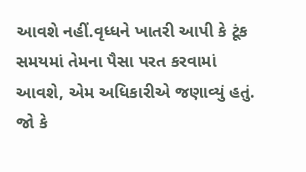આવશે નહીં.વૃધ્ધને ખાતરી આપી કે ટૂંક સમયમાં તેમના પૈસા પરત કરવામાં આવશે, એમ અધિકારીએ જણાવ્યું હતું.
જો કે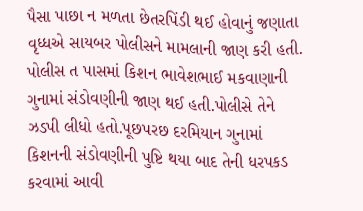પૈસા પાછા ન મળતા છેતરપિંડી થઈ હોવાનું જણાતા વૃધ્ધએ સાયબર પોલીસને મામલાની જાણ કરી હતી.
પોલીસ ત પાસમાં કિશન ભાવેશભાઈ મકવાણાની ગુનામાં સંડોવણીની જાણ થઈ હતી.પોલીસે તેને ઝડપી લીધો હતો.પૂછપરછ દરમિયાન ગુનામાં કિશનની સંડોવણીની પુષ્ટિ થયા બાદ તેની ધરપકડ કરવામાં આવી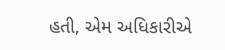હતી, એમ અધિકારીએ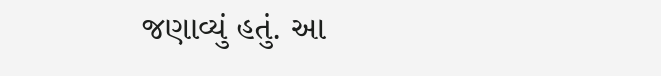જણાવ્યું હતું. આ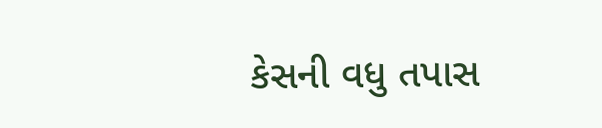કેસની વધુ તપાસ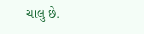ચાલુ છે.